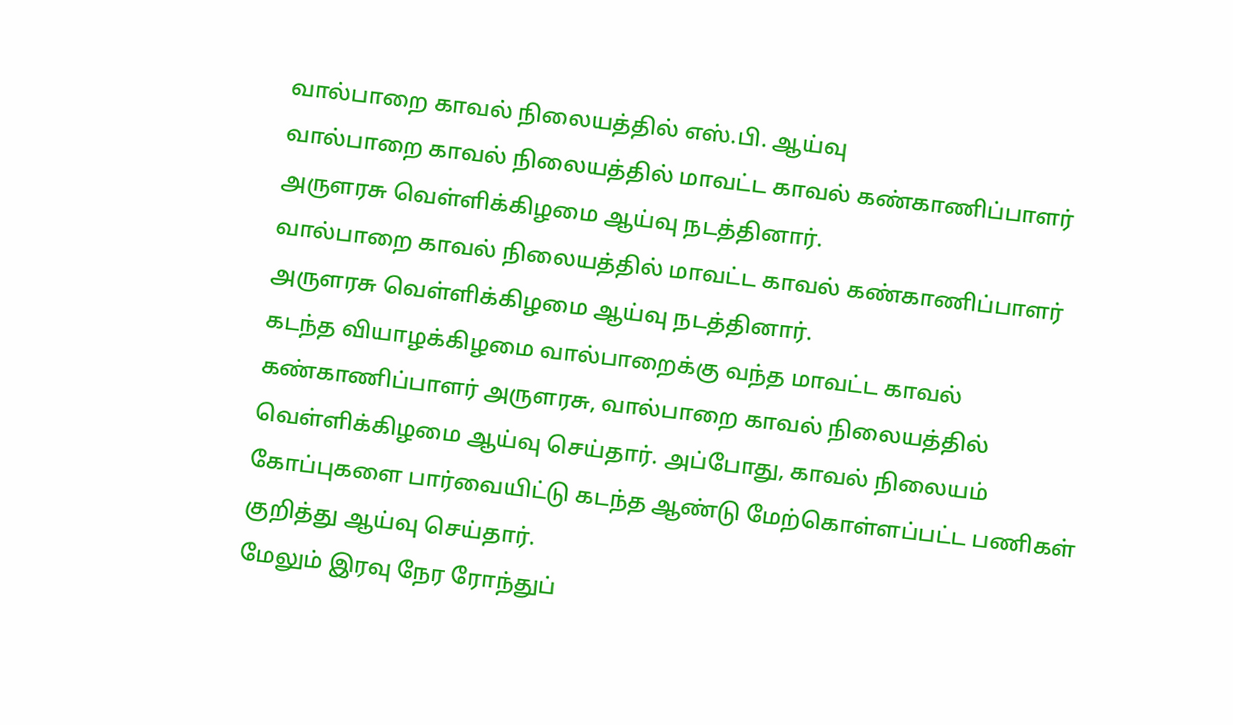வால்பாறை காவல் நிலையத்தில் எஸ்.பி. ஆய்வு
வால்பாறை காவல் நிலையத்தில் மாவட்ட காவல் கண்காணிப்பாளர் அருளரசு வெள்ளிக்கிழமை ஆய்வு நடத்தினார்.
வால்பாறை காவல் நிலையத்தில் மாவட்ட காவல் கண்காணிப்பாளர் அருளரசு வெள்ளிக்கிழமை ஆய்வு நடத்தினார்.
கடந்த வியாழக்கிழமை வால்பாறைக்கு வந்த மாவட்ட காவல் கண்காணிப்பாளர் அருளரசு, வால்பாறை காவல் நிலையத்தில் வெள்ளிக்கிழமை ஆய்வு செய்தார். அப்போது, காவல் நிலையம் கோப்புகளை பார்வையிட்டு கடந்த ஆண்டு மேற்கொள்ளப்பட்ட பணிகள் குறித்து ஆய்வு செய்தார்.
மேலும் இரவு நேர ரோந்துப்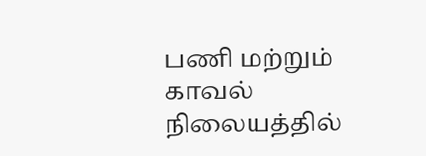பணி மற்றும் காவல் நிலையத்தில்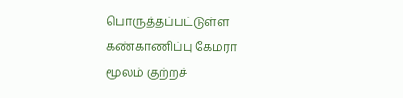பொருத்தப்பட்டுள்ள கண்காணிப்பு கேமரா மூலம் குற்றச்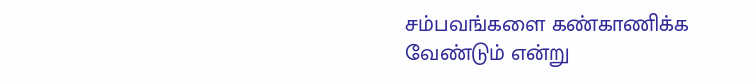சம்பவங்களை கண்காணிக்க வேண்டும் என்று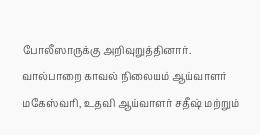போலீஸாருக்கு அறிவுறுத்தினார்.
வால்பாறை காவல் நிலையம் ஆய்வாளர் மகேஸ்வரி, உதவி ஆய்வாளர் சதீஷ் மற்றும்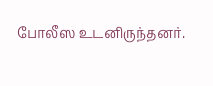போலீஸ உடனிருந்தனர்.